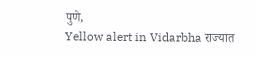पुणे,
Yellow alert in Vidarbha राज्यात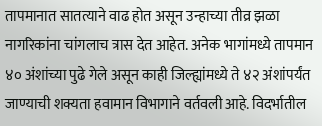तापमानात सातत्याने वाढ होत असून उन्हाच्या तीव्र झळा नागरिकांना चांगलाच त्रास देत आहेत. अनेक भागांमध्ये तापमान ४० अंशांच्या पुढे गेले असून काही जिल्ह्यांमध्ये ते ४२ अंशांपर्यंत जाण्याची शक्यता हवामान विभागाने वर्तवली आहे. विदर्भातील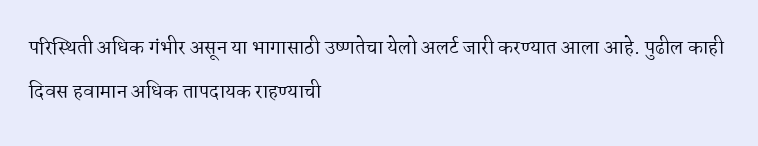परिस्थिती अधिक गंभीर असून या भागासाठी उष्णतेचा येलो अलर्ट जारी करण्यात आला आहे. पुढील काही दिवस हवामान अधिक तापदायक राहण्याची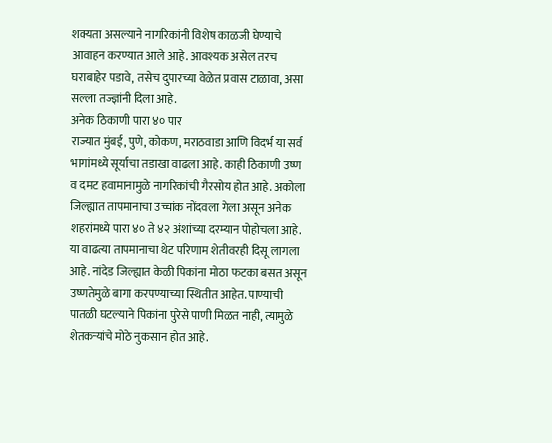शक्यता असल्याने नागरिकांनी विशेष काळजी घेण्याचे आवाहन करण्यात आले आहे. आवश्यक असेल तरच घराबाहेर पडावे, तसेच दुपारच्या वेळेत प्रवास टाळावा, असा सल्ला तज्ज्ञांनी दिला आहे.
अनेक ठिकाणी पारा ४० पार
राज्यात मुंबई, पुणे, कोकण, मराठवाडा आणि विदर्भ या सर्व भागांमध्ये सूर्याचा तडाखा वाढला आहे. काही ठिकाणी उष्ण व दमट हवामानामुळे नागरिकांची गैरसोय होत आहे. अकोला जिल्ह्यात तापमानाचा उच्चांक नोंदवला गेला असून अनेक शहरांमध्ये पारा ४० ते ४२ अंशांच्या दरम्यान पोहोचला आहे. या वाढत्या तापमानाचा थेट परिणाम शेतीवरही दिसू लागला आहे. नांदेड जिल्ह्यात केळी पिकांना मोठा फटका बसत असून उष्णतेमुळे बागा करपण्याच्या स्थितीत आहेत. पाण्याची पातळी घटल्याने पिकांना पुरेसे पाणी मिळत नाही, त्यामुळे शेतकऱ्यांचे मोठे नुकसान होत आहे.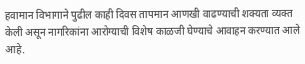हवामान विभागाने पुढील काही दिवस तापमान आणखी वाढण्याची शक्यता व्यक्त केली असून नागरिकांना आरोग्याची विशेष काळजी घेण्याचे आवाहन करण्यात आले आहे.